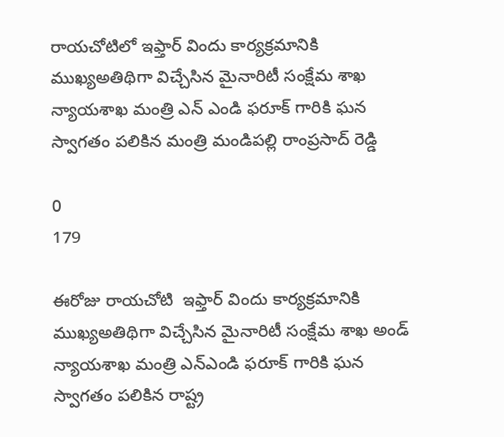రాయచోటిలో ఇఫ్తార్ విందు కార్యక్రమానికి ముఖ్యఅతిథిగా విచ్చేసిన మైనారిటీ సంక్షేమ శాఖ న్యాయశాఖ మంత్రి ఎన్ ఎండి ఫరూక్ గారికి ఘన స్వాగతం పలికిన మంత్రి మండిపల్లి రాంప్రసాద్ రెడ్డి

0
179

ఈరోజు రాయచోటి  ఇఫ్తార్ విందు కార్యక్రమానికి ముఖ్యఅతిథిగా విచ్చేసిన మైనారిటీ సంక్షేమ శాఖ అండ్ న్యాయశాఖ మంత్రి ఎన్ఎండి ఫరూక్ గారికి ఘన స్వాగతం పలికిన రాష్ట్ర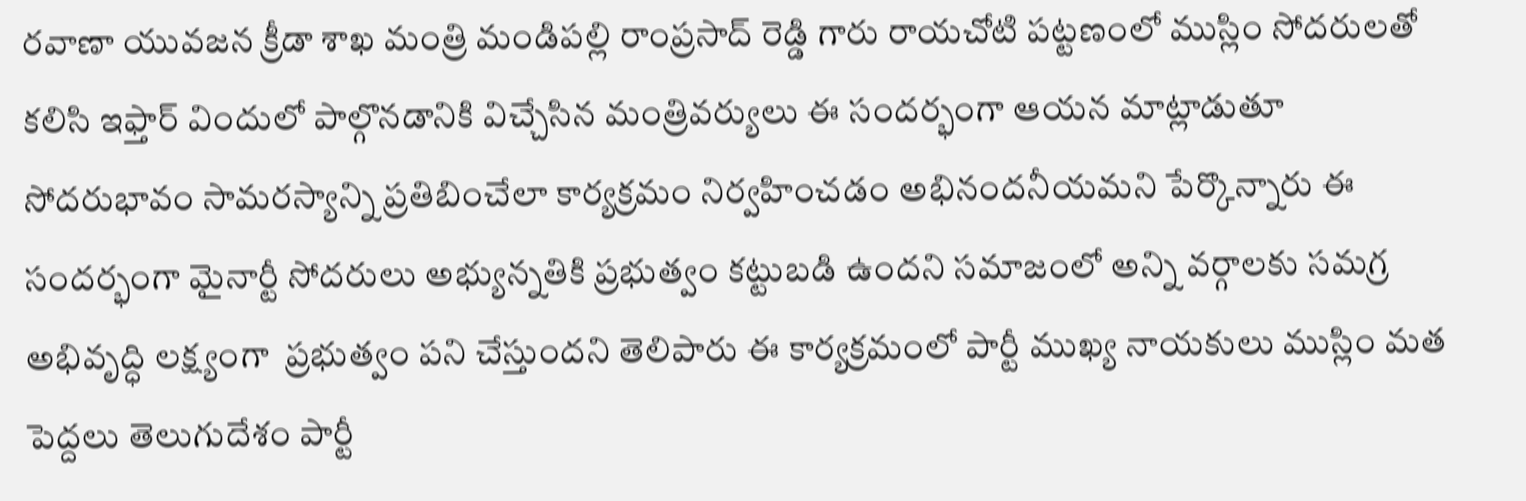రవాణా యువజన క్రీడా శాఖ మంత్రి మండిపల్లి రాంప్రసాద్ రెడ్డి గారు రాయచోటి పట్టణంలో ముస్లిం సోదరులతో కలిసి ఇఫ్తార్ విందులో పాల్గొనడానికి విచ్చేసిన మంత్రివర్యులు ఈ సందర్భంగా ఆయన మాట్లాడుతూ సోదరుభావం సామరస్యాన్ని ప్రతిబించేలా కార్యక్రమం నిర్వహించడం అభినందనీయమని పేర్కొన్నారు ఈ సందర్భంగా మైనార్టీ సోదరులు అభ్యున్నతికి ప్రభుత్వం కట్టుబడి ఉందని సమాజంలో అన్ని వర్గాలకు సమగ్ర అభివృద్ధి లక్ష్యంగా  ప్రభుత్వం పని చేస్తుందని తెలిపారు ఈ కార్యక్రమంలో పార్టీ ముఖ్య నాయకులు ముస్లిం మత పెద్దలు తెలుగుదేశం పార్టీ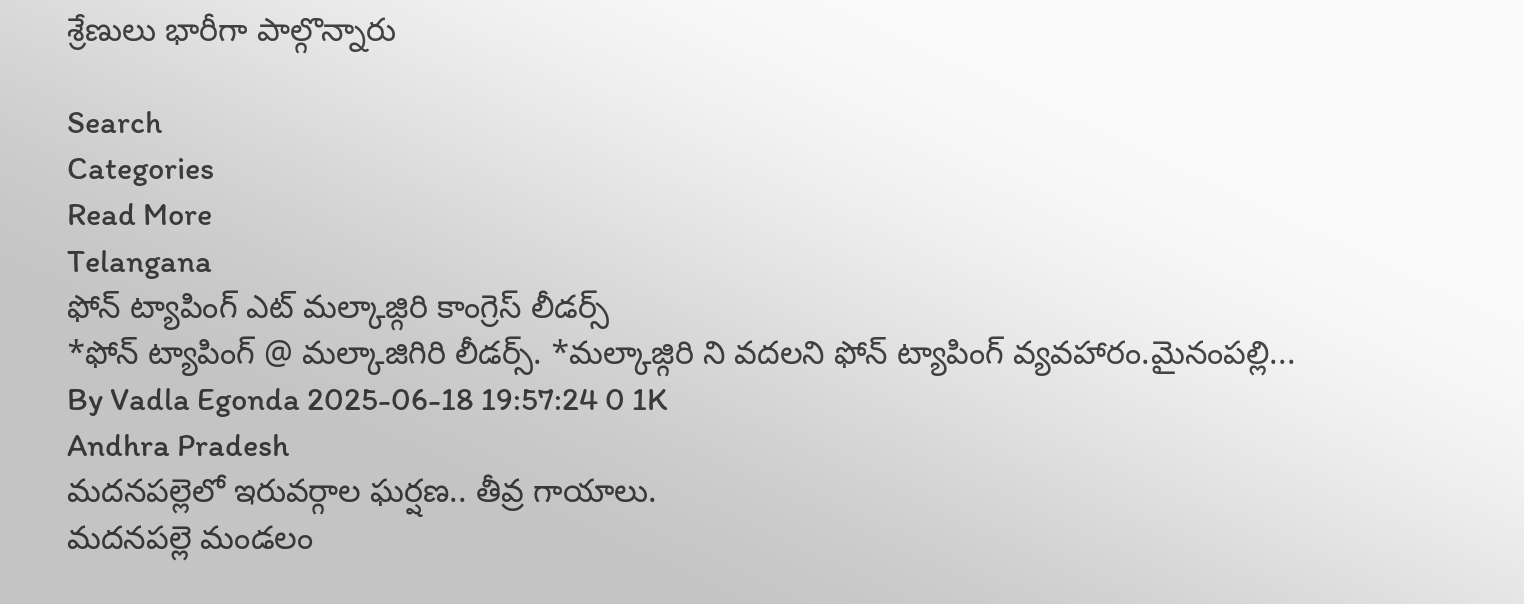శ్రేణులు భారీగా పాల్గొన్నారు

Search
Categories
Read More
Telangana
ఫోన్ ట్యాపింగ్ ఎట్ మల్కాజ్గిరి కాంగ్రెస్ లీడర్స్
*ఫోన్ ట్యాపింగ్ @ మల్కాజిగిరి లీడర్స్. *మల్కాజ్గిరి ని వదలని ఫోన్ ట్యాపింగ్ వ్యవహారం.మైనంపల్లి...
By Vadla Egonda 2025-06-18 19:57:24 0 1K
Andhra Pradesh
మదనపల్లెలో ఇరువర్గాల ఘర్షణ.. తీవ్ర గాయాలు.
మదనపల్లె మండలం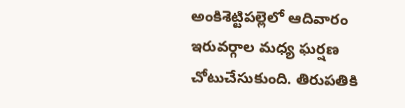అంకిశెట్టిపల్లెలో ఆదివారం ఇరువర్గాల మధ్య ఘర్షణ చోటుచేసుకుంది. తిరుపతికి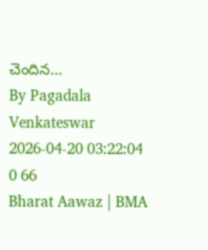చెందిన...
By Pagadala Venkateswar 2026-04-20 03:22:04 0 66
Bharat Aawaz | BMA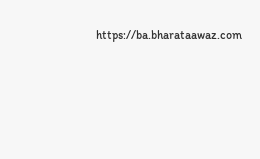https://ba.bharataawaz.com